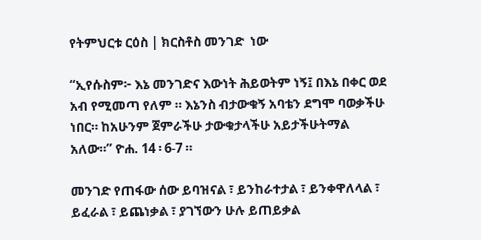የትምህርቱ ርዕስ | ክርስቶስ መንገድ  ነው

“ኢየሱስም፦ እኔ መንገድና እውነት ሕይወትም ነኝ፤ በእኔ በቀር ወደ አብ የሚመጣ የለም ። እኔንስ ብታውቁኝ አባቴን ደግሞ ባወቃችሁ ነበር። ከአሁንም ጀምራችሁ ታውቁታላችሁ አይታችሁትማል አለው።” ዮሐ. 14 ፡ 6-7 ።

መንገድ የጠፋው ሰው ይባዝናል ፣ ይንከራተታል ፣ ይንቀዋለላል ፣ ይፈራል ፣ ይጨነቃል ፣ ያገኘውን ሁሉ ይጠይቃል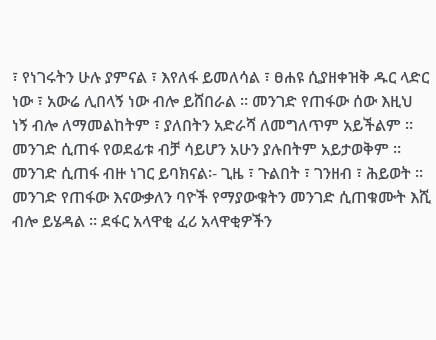፣ የነገሩትን ሁሉ ያምናል ፣ እየለፋ ይመለሳል ፣ ፀሐዩ ሲያዘቀዝቅ ዱር ላድር ነው ፣ አውሬ ሊበላኝ ነው ብሎ ይሸበራል ። መንገድ የጠፋው ሰው እዚህ ነኝ ብሎ ለማመልከትም ፣ ያለበትን አድራሻ ለመግለጥም አይችልም ። መንገድ ሲጠፋ የወደፊቱ ብቻ ሳይሆን አሁን ያሉበትም አይታወቅም ። መንገድ ሲጠፋ ብዙ ነገር ይባክናል፡- ጊዜ ፣ ጉልበት ፣ ገንዘብ ፣ ሕይወት ። መንገድ የጠፋው እናውቃለን ባዮች የማያውቁትን መንገድ ሲጠቁሙት እሺ ብሎ ይሄዳል ። ደፋር አላዋቂ ፈሪ አላዋቂዎችን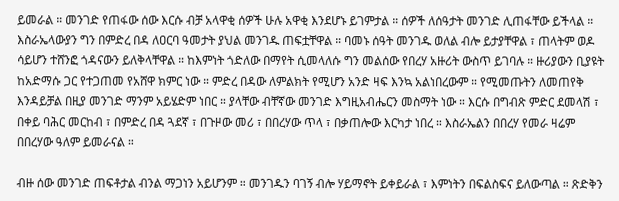ይመራል ። መንገድ የጠፋው ሰው እርሱ ብቻ አላዋቂ ሰዎች ሁሉ አዋቂ እንደሆኑ ይገምታል ። ሰዎች ለሰዓታት መንገድ ሊጠፋቸው ይችላል ። እስራኤላውያን ግን በምድረ በዳ ለዐርባ ዓመታት ያህል መንገዱ ጠፍቷቸዋል ። ባመኑ ሰዓት መንገዱ ወለል ብሎ ይታያቸዋል ፣ ጠላትም ወዶ ሳይሆን ተሸንፎ ጎዳናውን ይለቅላቸዋል ። ከእምነት ጎድለው በማየት ሲመላለሱ ግን መልሰው የበረሃ አዙሪት ውስጥ ይገባሉ ። ዙሪያውን ቢያዩት ከአድማሱ ጋር የተጋጠመ የአሸዋ ክምር ነው ። ምድረ በዳው ለምልክት የሚሆን አንድ ዛፍ እንኳ አልነበረውም ። የሚመጡትን ለመጠየቅ እንዳይቻል በዚያ መንገድ ማንም አይሄድም ነበር ። ያላቸው ብቸኛው መንገድ እግዚአብሔርን መስማት ነው ። እርሱ በግብጽ ምድር ደመላሽ ፣ በቀይ ባሕር መርከብ ፣ በምድረ በዳ ጓደኛ ፣ በጉዞው መሪ ፣ በበረሃው ጥላ ፣ በቃጠሎው እርካታ ነበረ ። እስራኤልን በበረሃ የመራ ዛሬም በበረሃው ዓለም ይመራናል ።

ብዙ ሰው መንገድ ጠፍቶታል ብንል ማጋነን አይሆንም ። መንገዱን ባገኝ ብሎ ሃይማኖት ይቀይራል ፣ እምነትን በፍልስፍና ይለውጣል ። ጽድቅን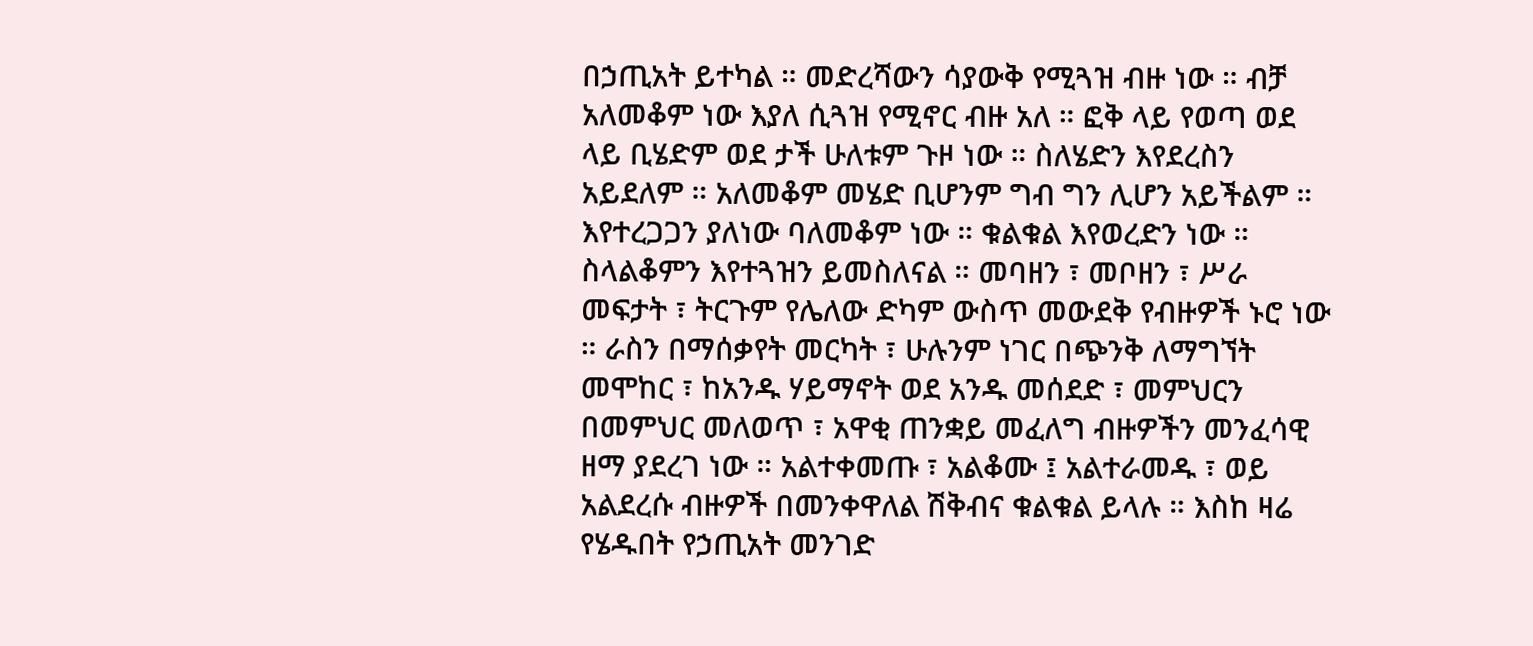በኃጢአት ይተካል ። መድረሻውን ሳያውቅ የሚጓዝ ብዙ ነው ። ብቻ አለመቆም ነው እያለ ሲጓዝ የሚኖር ብዙ አለ ። ፎቅ ላይ የወጣ ወደ ላይ ቢሄድም ወደ ታች ሁለቱም ጉዞ ነው ። ስለሄድን እየደረስን አይደለም ። አለመቆም መሄድ ቢሆንም ግብ ግን ሊሆን አይችልም ። እየተረጋጋን ያለነው ባለመቆም ነው ። ቁልቁል እየወረድን ነው ። ስላልቆምን እየተጓዝን ይመስለናል ። መባዘን ፣ መቦዘን ፣ ሥራ መፍታት ፣ ትርጉም የሌለው ድካም ውስጥ መውደቅ የብዙዎች ኑሮ ነው ። ራስን በማሰቃየት መርካት ፣ ሁሉንም ነገር በጭንቅ ለማግኘት መሞከር ፣ ከአንዱ ሃይማኖት ወደ አንዱ መሰደድ ፣ መምህርን በመምህር መለወጥ ፣ አዋቂ ጠንቋይ መፈለግ ብዙዎችን መንፈሳዊ ዘማ ያደረገ ነው ። አልተቀመጡ ፣ አልቆሙ ፤ አልተራመዱ ፣ ወይ አልደረሱ ብዙዎች በመንቀዋለል ሽቅብና ቁልቁል ይላሉ ። እስከ ዛሬ የሄዱበት የኃጢአት መንገድ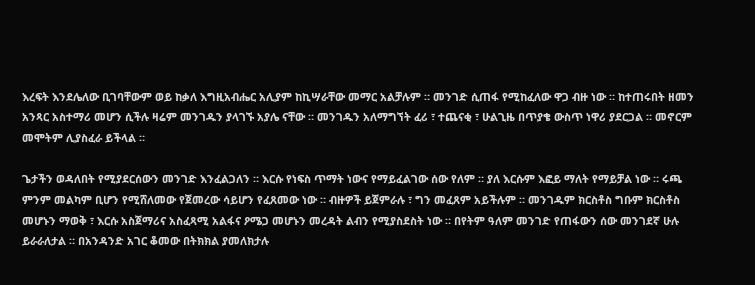እረፍት እንደሌለው ቢገባቸውም ወይ ከቃለ እግዚአብሔር አሊያም ከኪሣራቸው መማር አልቻሉም ። መንገድ ሲጠፋ የሚከፈለው ዋጋ ብዙ ነው ። ከተጠሩበት ዘመን አንጻር አስተማሪ መሆን ሲችሉ ዛሬም መንገዱን ያላገኙ አያሌ ናቸው ። መንገዱን አለማግኘት ፈሪ ፣ ተጨናቂ ፣ ሁልጊዜ በጥያቄ ውስጥ ነዋሪ ያደርጋል ። መኖርም መሞትም ሊያስፈራ ይችላል ።

ጌታችን ወዳለበት የሚያደርሰውን መንገድ እንፈልጋለን ። እርሱ የነፍስ ጥማት ነውና የማይፈልገው ሰው የለም ። ያለ እርሱም እፎይ ማለት የማይቻል ነው ። ሩጫ ምንም መልካም ቢሆን የሚሸለመው የጀመረው ሳይሆን የፈጸመው ነው ። ብዙዎች ይጀምራሉ ፣ ግን መፈጸም አይችሉም ። መንገዱም ክርስቶስ ግቡም ክርስቶስ መሆኑን ማወቅ ፣ እርሱ አስጀማሪና አስፈጻሚ አልፋና ዖሜጋ መሆኑን መረዳት ልብን የሚያስደስት ነው ። በየትም ዓለም መንገድ የጠፋውን ሰው መንገደኛ ሁሉ ይራራለታል ። በአንዳንድ አገር ቆመው በትክክል ያመለክታሉ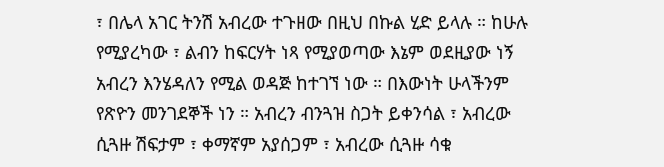፣ በሌላ አገር ትንሽ አብረው ተጉዘው በዚህ በኩል ሂድ ይላሉ ። ከሁሉ የሚያረካው ፣ ልብን ከፍርሃት ነጻ የሚያወጣው እኔም ወደዚያው ነኝ አብረን እንሄዳለን የሚል ወዳጅ ከተገኘ ነው ። በእውነት ሁላችንም የጽዮን መንገደኞች ነን ። አብረን ብንጓዝ ስጋት ይቀንሳል ፣ አብረው ሲጓዙ ሽፍታም ፣ ቀማኛም አያሰጋም ፣ አብረው ሲጓዙ ሳቁ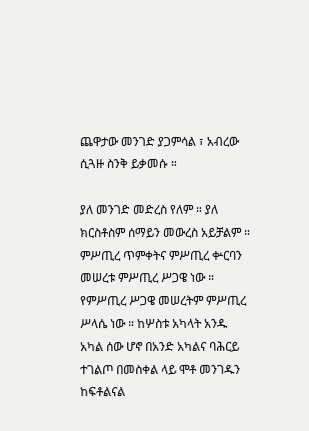ጨዋታው መንገድ ያጋምሳል ፣ አብረው ሲጓዙ ስንቅ ይቃመሱ ።

ያለ መንገድ መድረስ የለም ። ያለ ክርስቶስም ሰማይን መውረስ አይቻልም ። ምሥጢረ ጥምቀትና ምሥጢረ ቍርባን መሠረቱ ምሥጢረ ሥጋዌ ነው ። የምሥጢረ ሥጋዌ መሠረትም ምሥጢረ ሥላሴ ነው ። ከሦስቱ አካላት አንዱ አካል ሰው ሆኖ በአንድ አካልና ባሕርይ ተገልጦ በመስቀል ላይ ሞቶ መንገዱን ከፍቶልናል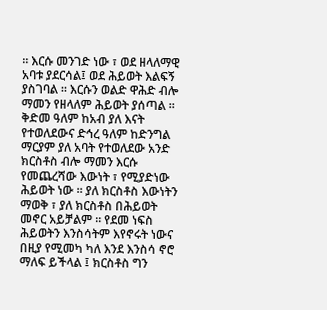። እርሱ መንገድ ነው ፣ ወደ ዘላለማዊ አባቱ ያደርሳል፤ ወደ ሕይወት እልፍኝ ያስገባል ። እርሱን ወልድ ዋሕድ ብሎ ማመን የዘላለም ሕይወት ያሰጣል ። ቅድመ ዓለም ከአብ ያለ እናት የተወለደውና ድኅረ ዓለም ከድንግል ማርያም ያለ አባት የተወለደው አንድ ክርስቶስ ብሎ ማመን እርሱ የመጨረሻው እውነት ፣ የሚያድነው ሕይወት ነው ። ያለ ክርስቶስ እውነትን ማወቅ ፣ ያለ ክርስቶስ በሕይወት መኖር አይቻልም ። የደመ ነፍስ ሕይወትን እንስሳትም እየኖሩት ነውና በዚያ የሚመካ ካለ እንደ እንስሳ ኖሮ ማለፍ ይችላል ፤ ክርስቶስ ግን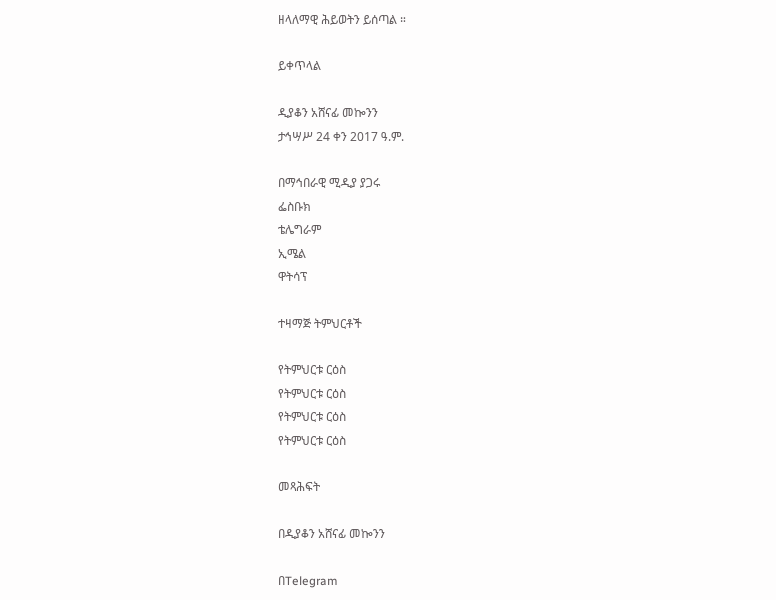ዘላለማዊ ሕይወትን ይሰጣል ።

ይቀጥላል

ዲያቆን አሸናፊ መኰንን
ታኅሣሥ 24 ቀን 2017 ዓ.ም.

በማኅበራዊ ሚዲያ ያጋሩ
ፌስቡክ
ቴሌግራም
ኢሜል
ዋትሳፕ

ተዛማጅ ትምህርቶች

የትምህርቱ ርዕስ
የትምህርቱ ርዕስ
የትምህርቱ ርዕስ
የትምህርቱ ርዕስ

መጻሕፍት

በዲያቆን አሸናፊ መኰንን

በTelegram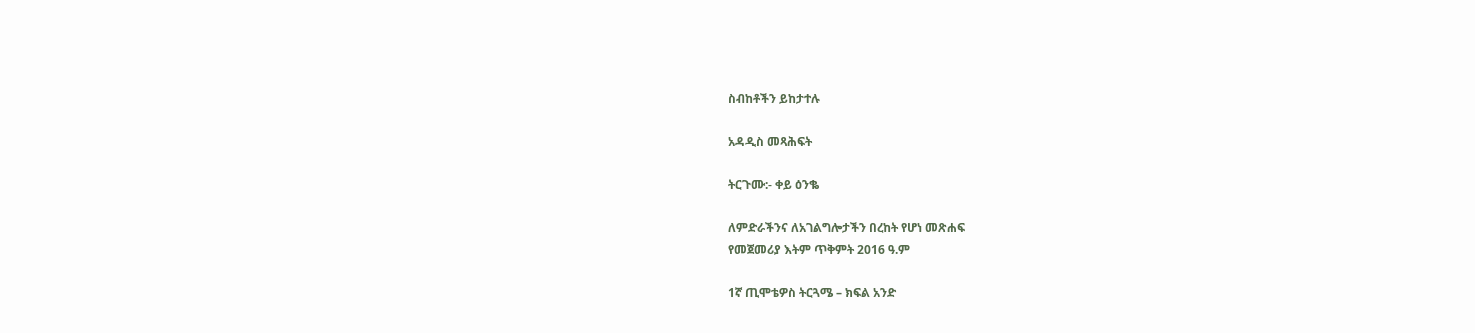ስብከቶችን ይከታተሉ

አዳዲስ መጻሕፍት

ትርጉሙ:- ቀይ ዕንቈ

ለምድራችንና ለአገልግሎታችን በረከት የሆነ መጽሐፍ
የመጀመሪያ እትም ጥቅምት 2016 ዓ.ም

1ኛ ጢሞቴዎስ ትርጓሜ – ክፍል አንድ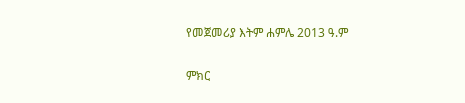የመጀመሪያ እትም ሐምሌ 2013 ዓ.ም

ምክር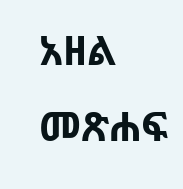አዘል መጽሐፍ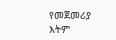የመጀመሪያ እትም